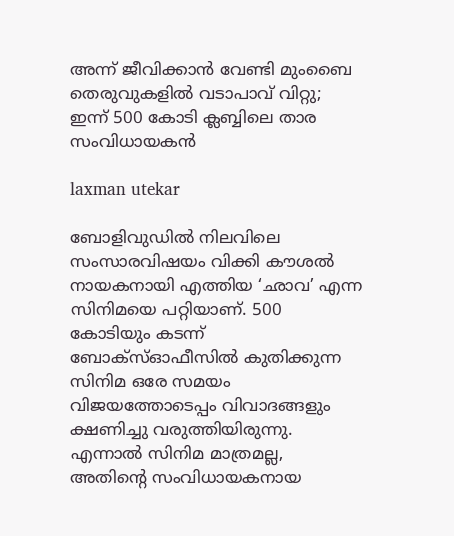അന്ന് ജീവിക്കാൻ വേണ്ടി മുംബൈ തെരുവുകളിൽ വടാപാവ് വിറ്റു; ഇന്ന് 500 കോടി ക്ലബ്ബിലെ താര സംവിധായകൻ

laxman utekar

ബോളിവുഡിൽ നിലവിലെ സംസാരവിഷയം വിക്കി കൗശൽ നായകനായി എത്തിയ ‘ഛാവ’ എന്ന സിനിമയെ പറ്റിയാണ്. 500 കോടിയും കടന്ന് ബോക്സ്ഓഫീസിൽ കുതിക്കുന്ന സിനിമ ഒരേ സമയം വിജയത്തോടെപ്പം വിവാദങ്ങളും ക്ഷണിച്ചു വരുത്തിയിരുന്നു. എന്നാൽ സിനിമ മാത്രമല്ല, അതിന്റെ സംവിധായകനായ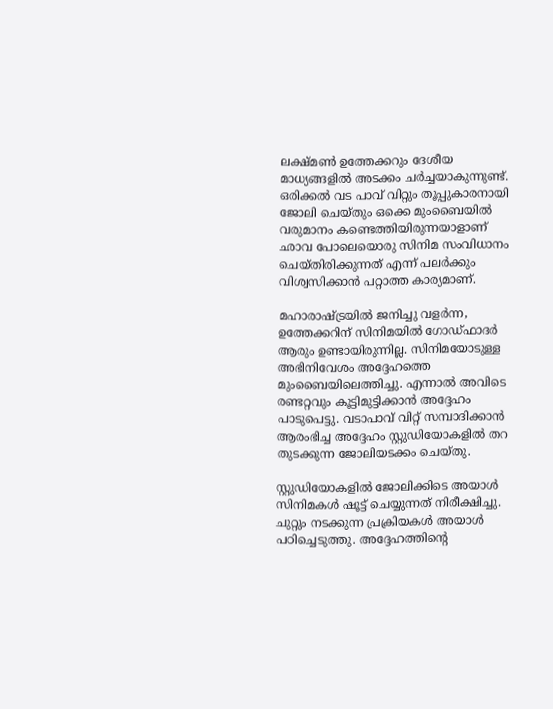ലക്ഷ്മൺ ഉത്തേക്കറും ദേശീയ മാധ്യങ്ങളിൽ അടക്കം ചർച്ചയാകുന്നുണ്ട്. ഒരിക്കൽ വട പാവ് വിറ്റും തൂപ്പുകാരനായി ജോലി ചെയ്തും ഒക്കെ മുംബൈയിൽ വരുമാനം കണ്ടെത്തിയിരുന്നയാളാണ് ഛാവ പോലെയൊരു സിനിമ സംവിധാനം ചെയ്തിരിക്കുന്നത് എന്ന് പലർക്കും വിശ്വസിക്കാൻ പറ്റാത്ത കാര്യമാണ്.

മഹാരാഷ്ട്രയിൽ ജനിച്ചു വളർന്ന, ഉത്തേക്കറിന് സിനിമയിൽ ഗോഡ്ഫാദർ ആരും ഉണ്ടായിരുന്നില്ല. സിനിമയോടുള്ള അഭിനിവേശം അദ്ദേഹത്തെ മുംബൈയിലെത്തിച്ചു. എന്നാൽ അവിടെ രണ്ടറ്റവും കൂട്ടിമുട്ടിക്കാൻ അദ്ദേഹം പാടുപെട്ടു. വടാപാവ് വിറ്റ് സമ്പാദിക്കാൻ ആരംഭിച്ച അദ്ദേഹം സ്റ്റുഡിയോകളിൽ തറ തുടക്കുന്ന ജോലിയടക്കം ചെയ്തു.

സ്റ്റുഡിയോകളിൽ ജോലിക്കിടെ അയാൾ സിനിമകൾ ഷൂട്ട് ചെയ്യുന്നത് നിരീക്ഷിച്ചു. ചുറ്റും നടക്കുന്ന പ്രക്രിയകൾ അയാൾ പഠിച്ചെടുത്തു. അദ്ദേഹത്തിൻ്റെ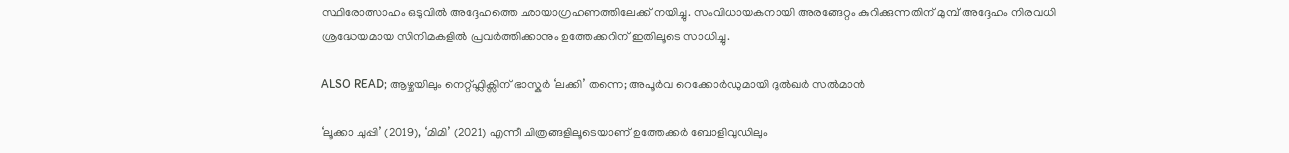സ്ഥിരോത്സാഹം ഒടുവിൽ അദ്ദേഹത്തെ ഛായാഗ്രഹണത്തിലേക്ക് നയിച്ചു. സംവിധായകനായി അരങ്ങേറ്റം കുറിക്കുന്നതിന് മുമ്പ് അദ്ദേഹം നിരവധി ശ്രദ്ധേയമായ സിനിമകളിൽ പ്രവർത്തിക്കാനും ഉത്തേക്കറിന് ഇതിലൂടെ സാധിച്ചു.

ALSO READ; ആഴ്ചയിലും നെറ്റ്ഫ്ലിക്സിന് ഭാസ്കർ ‘ലക്കി’ തന്നെ; അപൂർവ റെക്കോർഡുമായി ദുൽഖർ സൽമാൻ

‘ലൂക്കാ ചുപ്പി’ (2019), ‘മിമി’ (2021) എന്നീ ചിത്രങ്ങളിലൂടെയാണ് ഉത്തേക്കർ ബോളിവുഡിലും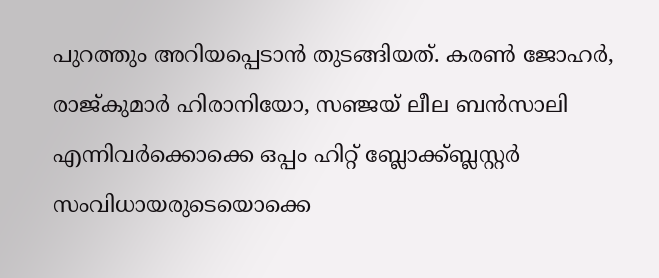പുറത്തും അറിയപ്പെടാൻ തുടങ്ങിയത്. കരൺ ജോഹർ, രാജ്കുമാർ ഹിരാനിയോ, സഞ്ജയ് ലീല ബൻസാലി എന്നിവർക്കൊക്കെ ഒപ്പം ഹിറ്റ് ബ്ലോക്ക്ബ്ലസ്റ്റർ സംവിധായരുടെയൊക്കെ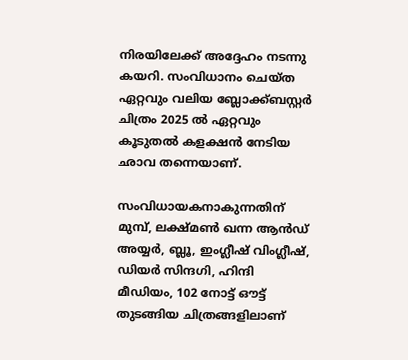നിരയിലേക്ക് അദ്ദേഹം നടന്നു കയറി. സംവിധാനം ചെയ്ത ഏറ്റവും വലിയ ബ്ലോക്ക്ബസ്റ്റർ ചിത്രം 2025 ൽ ഏറ്റവും കൂടുതൽ കളക്ഷൻ നേടിയ ഛാവ തന്നെയാണ്.

സംവിധായകനാകുന്നതിന് മുമ്പ്, ലക്ഷ്മൺ ഖന്ന ആൻഡ് അയ്യർ, ബ്ലൂ, ഇംഗ്ലീഷ് വിംഗ്ലീഷ്, ഡിയർ സിന്ദഗി, ഹിന്ദി മീഡിയം, 102 നോട്ട് ഔട്ട് തുടങ്ങിയ ചിത്രങ്ങളിലാണ്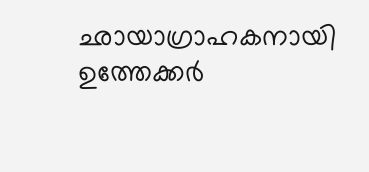ഛായാഗ്രാഹകനായി ഉത്തേക്കർ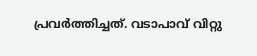പ്രവർത്തിച്ചത്. വടാപാവ് വിറ്റു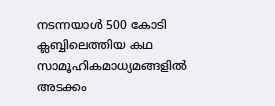നടന്നയാൾ 500 കോടി ക്ലബ്ബിലെത്തിയ കഥ സാമൂഹികമാധ്യമങ്ങളിൽ അടക്കം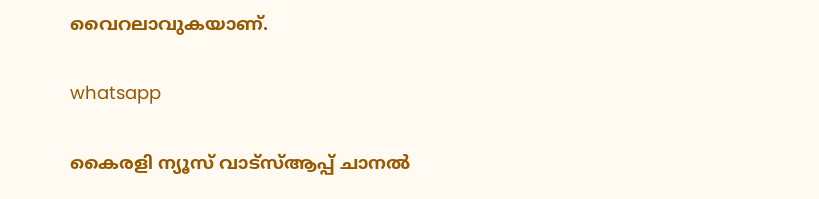വൈറലാവുകയാണ്.

whatsapp

കൈരളി ന്യൂസ് വാട്‌സ്ആപ്പ് ചാനല്‍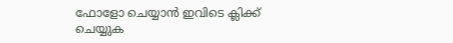ഫോളോ ചെയ്യാന്‍ ഇവിടെ ക്ലിക്ക് ചെയ്യുക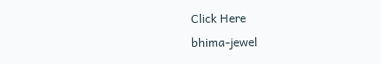Click Here
bhima-jewel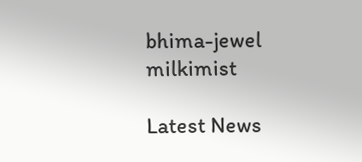bhima-jewel
milkimist

Latest News